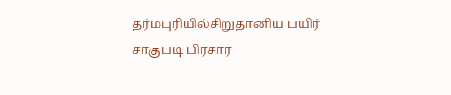தர்மபுரியில்சிறுதானிய பயிர் சாகுபடி பிரசார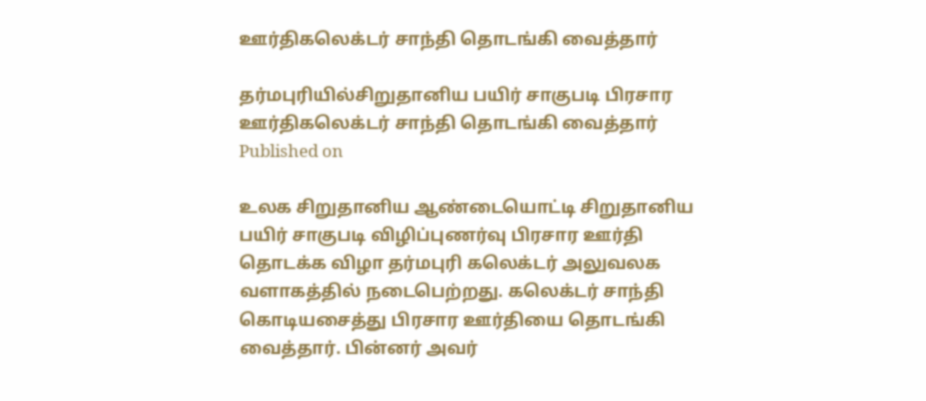ஊர்திகலெக்டர் சாந்தி தொடங்கி வைத்தார்

தர்மபுரியில்சிறுதானிய பயிர் சாகுபடி பிரசார ஊர்திகலெக்டர் சாந்தி தொடங்கி வைத்தார்
Published on

உலக சிறுதானிய ஆண்டையொட்டி சிறுதானிய பயிர் சாகுபடி விழிப்புணர்வு பிரசார ஊர்தி தொடக்க விழா தர்மபுரி கலெக்டர் அலுவலக வளாகத்தில் நடைபெற்றது. கலெக்டர் சாந்தி கொடியசைத்து பிரசார ஊர்தியை தொடங்கி வைத்தார். பின்னர் அவர்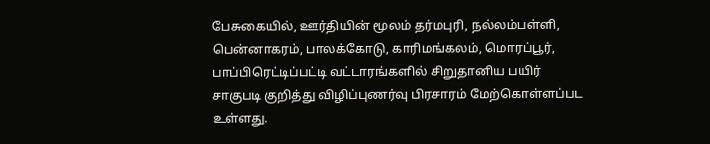பேசுகையில், ஊர்தியின் மூலம் தர்மபுரி, நல்லம்பள்ளி, பென்னாகரம், பாலக்கோடு, காரிமங்கலம், மொரப்பூர், பாப்பிரெட்டிப்பட்டி வட்டாரங்களில் சிறுதானிய பயிர் சாகுபடி குறித்து விழிப்புணர்வு பிரசாரம் மேற்கொள்ளப்பட உள்ளது.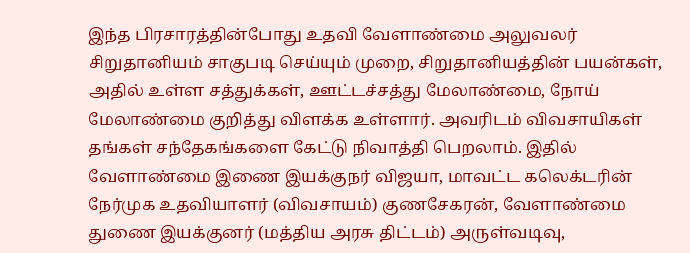இந்த பிரசாரத்தின்போது உதவி வேளாண்மை அலுவலர் சிறுதானியம் சாகுபடி செய்யும் முறை, சிறுதானியத்தின் பயன்கள், அதில் உள்ள சத்துக்கள், ஊட்டச்சத்து மேலாண்மை, நோய் மேலாண்மை குறித்து விளக்க உள்ளார். அவரிடம் விவசாயிகள் தங்கள் சந்தேகங்களை கேட்டு நிவாத்தி பெறலாம். இதில் வேளாண்மை இணை இயக்குநர் விஜயா, மாவட்ட கலெக்டரின் நேர்முக உதவியாளர் (விவசாயம்) குணசேகரன், வேளாண்மை துணை இயக்குனர் (மத்திய அரசு திட்டம்) அருள்வடிவு,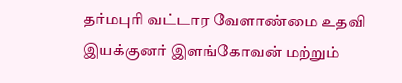தர்மபுரி வட்டார வேளாண்மை உதவி இயக்குனர் இளங்கோவன் மற்றும்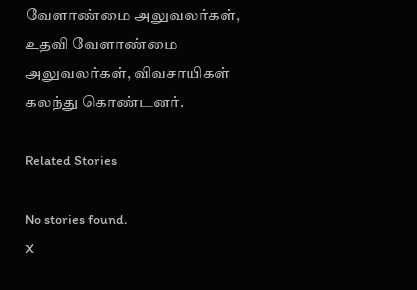வேளாண்மை அலுவலர்கள், உதவி வேளாண்மை அலுவலர்கள், விவசாயிகள் கலந்து கொண்டனர்.

Related Stories

No stories found.
X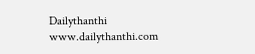Dailythanthi
www.dailythanthi.com